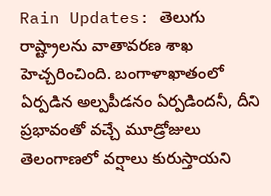Rain Updates: తెలుగు రాష్ట్రాలను వాతావరణ శాఖ హెచ్చరించింది. బంగాళాఖాతంలో ఏర్పడిన అల్పపీడనం ఏర్పడిందనీ, దీని ప్రభావంతో వచ్చే మూడ్రోజులు తెలంగాణలో వర్షాలు కురుస్తాయని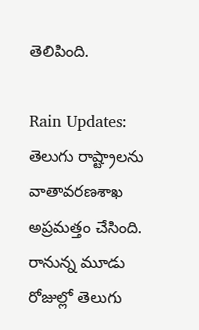తెలిపింది.

Rain Updates: తెలుగు రాష్ట్రాలను వాతావరణశాఖ అప్రమత్తం చేసింది. రానున్న మూడు రోజుల్లో తెలుగు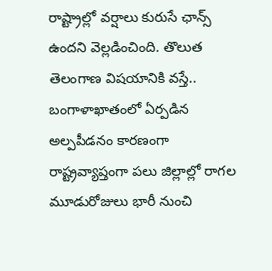రాష్ట్రాల్లో వర్షాలు కురుసే ఛాన్స్ ఉందని వెల్లడించింది. తొలుత తెలంగాణ విషయానికి వస్తే.. బంగాళాఖాతంలో ఏర్పడిన అల్పపీడనం కారణంగా రాష్ట్రవ్యాప్తంగా పలు జిల్లాల్లో రాగల మూడురోజులు భారీ నుంచి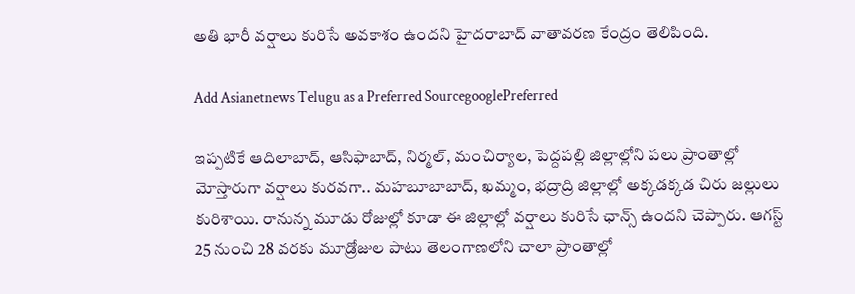అతి భారీ వర్షాలు కురిసే అవకాశం ఉందని హైదరాబాద్‌ వాతావరణ కేంద్రం తెలిపింది.

Add Asianetnews Telugu as a Preferred SourcegooglePreferred

ఇప్పటికే ఆదిలాబాద్, ఆసిఫాబాద్, నిర్మల్, మంచిర్యాల, పెద్దపల్లి జిల్లాల్లోని పలు ప్రాంతాల్లో మోస్తారుగా వర్షాలు కురవగా.. మహబూబాబాద్, ఖమ్మం, భద్రాద్రి జిల్లాల్లో అక్కడక్కడ చిరు జల్లులు కురిశాయి. రానున్న మూడు రోజుల్లో కూడా ఈ జిల్లాల్లో వర్షాలు కురిసే ఛాన్స్ ఉందని చెప్పారు. ఆగస్ట్ 25 నుంచి 28 వరకు మూడ్రోజుల పాటు తెలంగాణలోని చాలా ప్రాంతాల్లో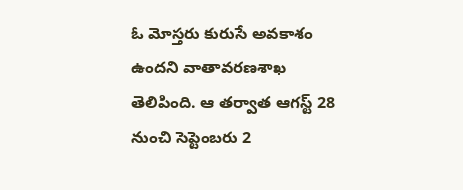ఓ మోస్తరు కురుసే అవకాశం ఉందని వాతావరణశాఖ తెలిపింది. ఆ తర్వాత ఆగస్ట్ 28 నుంచి సెప్టెంబరు 2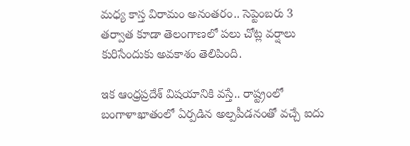మధ్య కాస్త విరామం అనంతరం.. సెప్టెంబరు 3 తర్వాత కూడా తెలంగాణలో పలు చోట్ల వర్షాలు కురిసేందుకు అవకాశం తెలిపింది.

ఇక ఆంధ్రప్రదేశ్ విషయానికి వస్తే.. రాష్ట్రంలో బంగాళాఖాతంలో ఏర్పడిన అల్పపీడనంతో వచ్చే ఐదు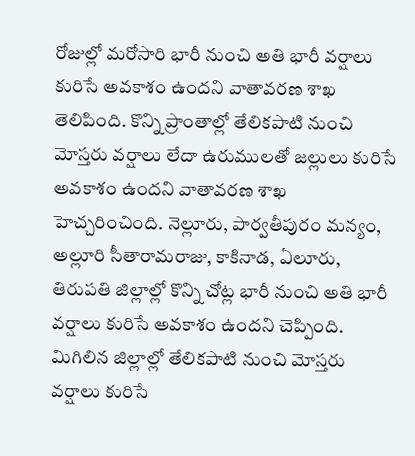రోజుల్లో మరోసారి భారీ నుంచి అతి భారీ వర్షాలు కురిసే అవకాశం ఉందని వాతావరణ శాఖ తెలిపింది. కొన్ని ప్రాంతాల్లో తేలికపాటి నుంచి మోస్తరు వర్షాలు లేదా ఉరుములతో జల్లులు కురిసే అవకాశం ఉందని వాతావరణ శాఖ హెచ్చరించింది. నెల్లూరు, పార్వతీపురం మన్యం, అల్లూరి సీతారామరాజు, కాకినాడ, ఏలూరు, తిరుపతి జిల్లాల్లో కొన్ని చోట్ల భారీ నుంచి అతి భారీ వర్షాలు కురిసే అవకాశం ఉందని చెప్పింది. మిగిలిన జిల్లాల్లో తేలికపాటి నుంచి మోస్తరు వర్షాలు కురిసే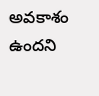అవకాశం ఉందని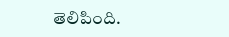తెలిపింది.